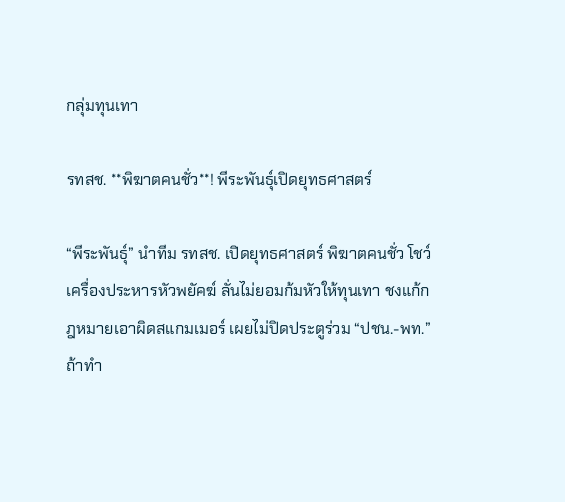กลุ่มทุนเทา

รทสช. **พิฆาตคนชั่ว**! พีระพันธุ์เปิดยุทธศาสตร์

“พีระพันธุ์” นำทีม รทสช. เปิดยุทธศาสตร์ พิฆาตคนชั่ว โชว์เครื่องประหารหัวพยัคฆ์ ลั่นไม่ยอมก้มหัวให้ทุนเทา ชงแก้กฎหมายเอาผิดสแกมเมอร์ เผยไม่ปิดประตูร่วม “ปชน.-พท.” ถ้าทำ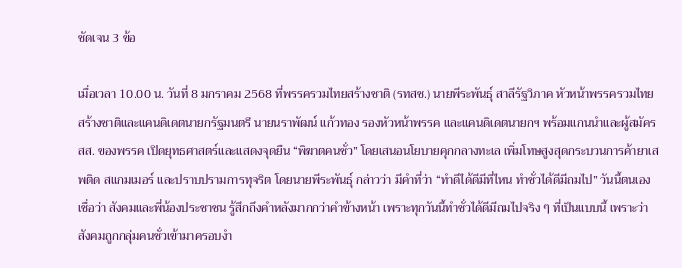ชัดเจน 3 ข้อ

เมื่อเวลา 10.00 น. วันที่ 8 มกราคม 2568 ที่พรรครวมไทยสร้างชาติ (รทสช.) นายพีระพันธุ์ สาลีรัฐวิภาค หัวหน้าพรรครวมไทยสร้างชาติและแคนดิเดตนายกรัฐมนตรี นายนราพัฒน์ แก้วทอง รองหัวหน้าพรรค และแคนดิเดตนายกฯ พร้อมแกนนำและผู้สมัคร สส. ของพรรค เปิดยุทธศาสตร์และแสดงจุดยืน “พิฆาตคนชั่ว” โดยเสนอนโยบายคุกกลางทะเล เพิ่มโทษสูงสุดกระบวนการค้ายาเสพติด สแกมเมอร์ และปราบปรามการทุจริต โดยนายพีระพันธุ์ กล่าวว่า มีคำที่ว่า “ทำดีได้ดีมีที่ไหน ทำชั่วได้ดีมีถมไป” วันนี้ตนเองเชื่อว่า สังคมและพี่น้องประชาชน รู้สึกถึงคำหลังมากกว่าคำข้างหน้า เพราะทุกวันนี้ทำชั่วได้ดีมีถมไปจริง ๆ ที่เป็นแบบนี้ เพราะว่าสังคมถูกกลุ่มคนชั่วเข้ามาครอบงำ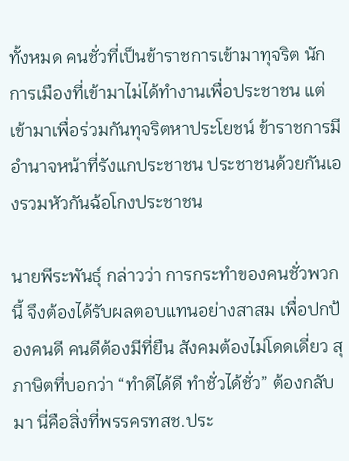ทั้งหมด คนชั่วที่เป็นข้าราชการเข้ามาทุจริต นักการเมืองที่เข้ามาไม่ได้ทำงานเพื่อประชาชน แต่เข้ามาเพื่อร่วมกันทุจริตหาประโยชน์ ข้าราชการมีอำนาจหน้าที่รังแกประชาชน ประชาชนด้วยกันเองรวมหัวกันฉ้อโกงประชาชน

นายพีระพันธุ์ กล่าวว่า การกระทำของคนชั่วพวกนี้ จึงต้องได้รับผลตอบแทนอย่างสาสม เพื่อปกป้องคนดี คนดีต้องมีที่ยืน สังคมต้องไม่โดดเดี่ยว สุภาษิตที่บอกว่า “ทำดีได้ดี ทำชั่วได้ชั่ว” ต้องกลับมา นี่คือสิ่งที่พรรครทสช.ประ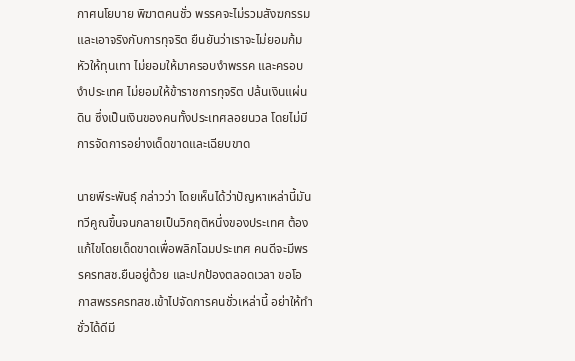กาศนโยบาย พิฆาตคนชั่ว พรรคจะไม่รวมสังฆกรรมและเอาจริงกับการทุจริต ยืนยันว่าเราจะไม่ยอมก้มหัวให้ทุนเทา ไม่ยอมให้มาครอบงำพรรค และครอบงำประเทศ ไม่ยอมให้ข้าราชการทุจริต ปล้นเงินแผ่นดิน ซึ่งเป็นเงินของคนทั้งประเทศลอยนวล โดยไม่มีการจัดการอย่างเด็ดขาดและเฉียบขาด

นายพีระพันธุ์ กล่าวว่า โดยเห็นได้ว่าปัญหาเหล่านี้มันทวีคูณขึ้นจนกลายเป็นวิกฤติหนึ่งของประเทศ ต้องแก้ไขโดยเด็ดขาดเพื่อพลิกโฉมประเทศ คนดีจะมีพรรครทสช.ยืนอยู่ด้วย และปกป้องตลอดเวลา ขอโอกาสพรรครทสช.เข้าไปจัดการคนชั่วเหล่านี้ อย่าให้ทำชั่วได้ดีมี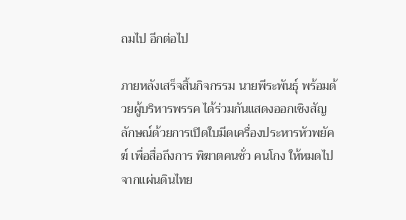ถมไป อีกต่อไป

ภายหลังเสร็จสิ้นกิจกรรม นายพีระพันธุ์ พร้อมด้วยผู้บริหารพรรค ได้ร่วมกันแสดงออกเชิงสัญลักษณ์ด้วยการเปิดใบมีดเครื่องประหารหัวพยัคฆ์ เพื่อสื่อถึงการ พิฆาตคนชั่ว คนโกง ให้หมดไปจากแผ่นดินไทย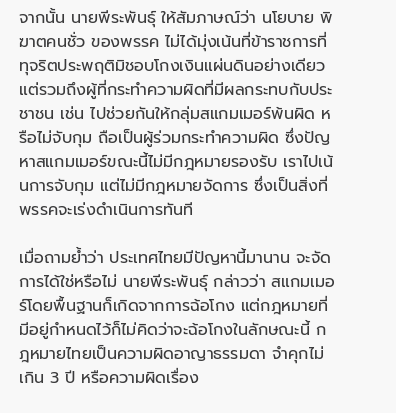จากนั้น นายพีระพันธุ์ ให้สัมภาษณ์ว่า นโยบาย พิฆาตคนชั่ว ของพรรค ไม่ได้มุ่งเน้นที่ข้าราชการที่ทุจริตประพฤติมิชอบโกงเงินแผ่นดินอย่างเดียว แต่รวมถึงผู้ที่กระทำความผิดที่มีผลกระทบกับประชาชน เช่น ไปช่วยกันให้กลุ่มสแกมเมอร์พ้นผิด หรือไม่จับกุม ถือเป็นผู้ร่วมกระทำความผิด ซึ่งปัญหาสแกมเมอร์ขณะนี้ไม่มีกฎหมายรองรับ เราไปเน้นการจับกุม แต่ไม่มีกฎหมายจัดการ ซึ่งเป็นสิ่งที่พรรคจะเร่งดำเนินการทันที

เมื่อถามย้ำว่า ประเทศไทยมีปัญหานี้มานาน จะจัดการได้ใช่หรือไม่ นายพีระพันธุ์ กล่าวว่า สแกมเมอร์โดยพื้นฐานก็เกิดจากการฉ้อโกง แต่กฎหมายที่มีอยู่กำหนดไว้ก็ไม่คิดว่าจะฉ้อโกงในลักษณะนี้ กฎหมายไทยเป็นความผิดอาญาธรรมดา จำคุกไม่เกิน 3 ปี หรือความผิดเรื่อง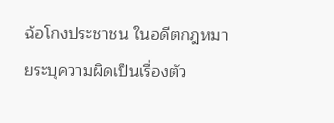ฉ้อโกงประชาชน ในอดีตกฎหมายระบุความผิดเป็นเรื่องตัว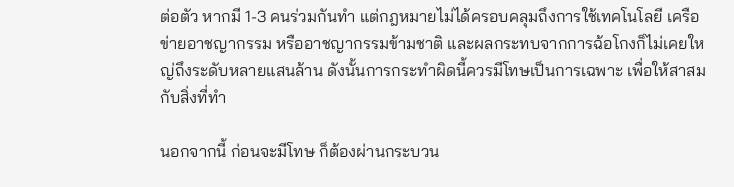ต่อตัว หากมี 1-3 คนร่วมกันทำ แต่กฎหมายไม่ได้ครอบคลุมถึงการใช้เทคโนโลยี เครือข่ายอาชญากรรม หรืออาชญากรรมข้ามชาติ และผลกระทบจากการฉ้อโกงก็ไม่เคยใหญ่ถึงระดับหลายแสนล้าน ดังนั้นการกระทำผิดนี้ควรมีโทษเป็นการเฉพาะ เพื่อให้สาสมกับสิ่งที่ทำ

นอกจากนี้ ก่อนจะมีโทษ ก็ต้องผ่านกระบวน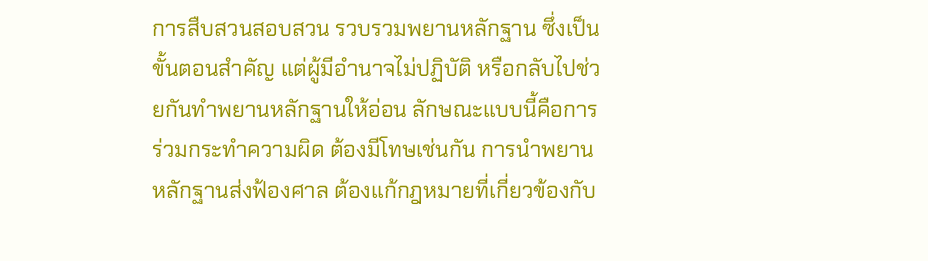การสืบสวนสอบสวน รวบรวมพยานหลักฐาน ซึ่งเป็นขั้นตอนสำคัญ แต่ผู้มีอำนาจไม่ปฏิบัติ หรือกลับไปช่วยกันทำพยานหลักฐานให้อ่อน ลักษณะแบบนี้คือการร่วมกระทำความผิด ต้องมีโทษเช่นกัน การนำพยานหลักฐานส่งฟ้องศาล ต้องแก้กฎหมายที่เกี่ยวข้องกับ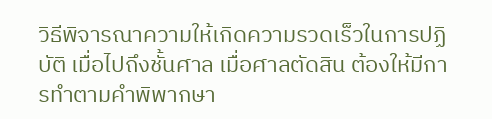วิธีพิจารณาความให้เกิดความรวดเร็วในการปฏิบัติ เมื่อไปถึงชั้นศาล เมื่อศาลตัดสิน ต้องให้มีการทำตามคำพิพากษา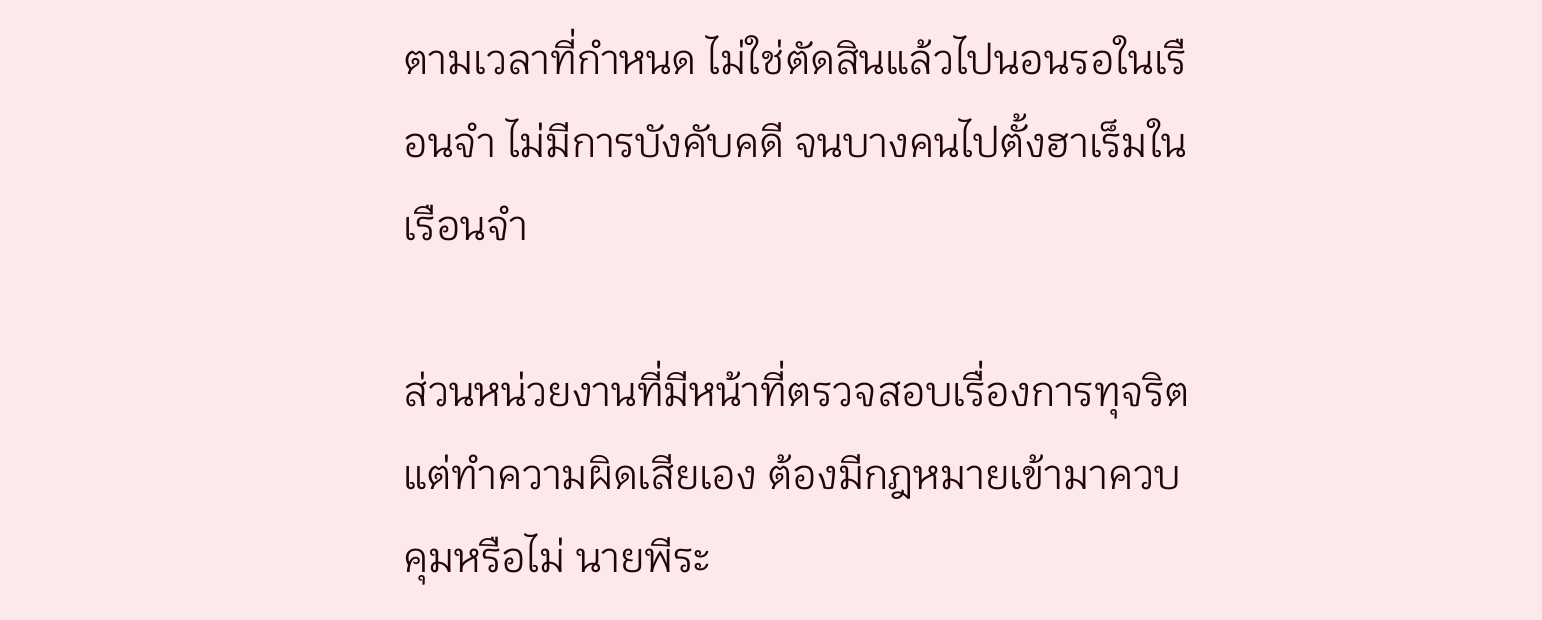ตามเวลาที่กำหนด ไม่ใช่ตัดสินแล้วไปนอนรอในเรือนจำ ไม่มีการบังคับคดี จนบางคนไปตั้งฮาเร็มในเรือนจำ

ส่วนหน่วยงานที่มีหน้าที่ตรวจสอบเรื่องการทุจริต แต่ทำความผิดเสียเอง ต้องมีกฎหมายเข้ามาควบคุมหรือไม่ นายพีระ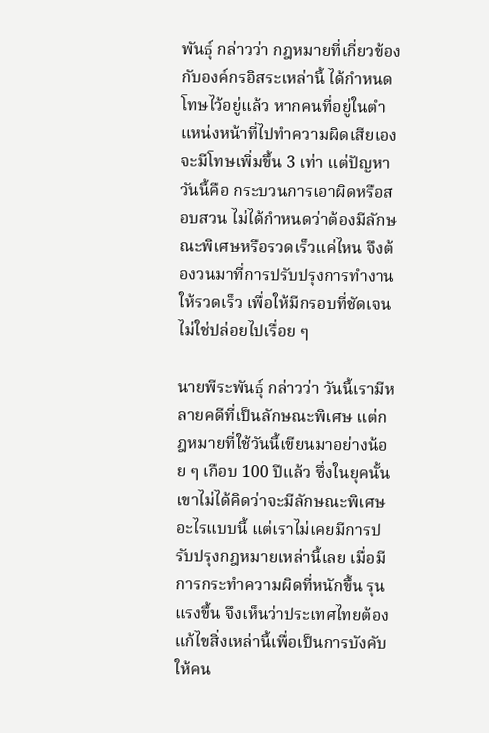พันธุ์ กล่าวว่า กฎหมายที่เกี่ยวข้องกับองค์กรอิสระเหล่านี้ ได้กำหนดโทษไว้อยู่แล้ว หากคนที่อยู่ในตำแหน่งหน้าที่ไปทำความผิดเสียเอง จะมีโทษเพิ่มขึ้น 3 เท่า แต่ปัญหาวันนี้คือ กระบวนการเอาผิดหรือสอบสวน ไม่ได้กำหนดว่าต้องมีลักษณะพิเศษหรือรวดเร็วแค่ไหน จึงต้องวนมาที่การปรับปรุงการทำงานให้รวดเร็ว เพื่อให้มีกรอบที่ชัดเจน ไม่ใช่ปล่อยไปเรื่อย ๆ

นายพีระพันธุ์ กล่าวว่า วันนี้เรามีหลายคดีที่เป็นลักษณะพิเศษ แต่กฎหมายที่ใช้วันนี้เขียนมาอย่างน้อย ๆ เกือบ 100 ปีแล้ว ซึ่งในยุคนั้นเขาไม่ได้คิดว่าจะมีลักษณะพิเศษอะไรแบบนี้ แต่เราไม่เคยมีการปรับปรุงกฎหมายเหล่านี้เลย เมื่อมีการกระทำความผิดที่หนักขึ้น รุนแรงขึ้น จึงเห็นว่าประเทศไทยต้องแก้ไขสิ่งเหล่านี้เพื่อเป็นการบังคับให้คน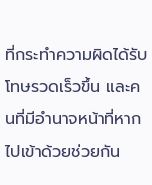ที่กระทำความผิดได้รับโทษรวดเร็วขึ้น และคนที่มีอำนาจหน้าที่หากไปเข้าด้วยช่วยกัน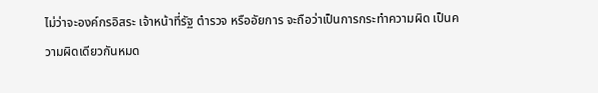ไม่ว่าจะองค์กรอิสระ เจ้าหน้าที่รัฐ ตำรวจ หรืออัยการ จะถือว่าเป็นการกระทำความผิด เป็นความผิดเดียวกันหมด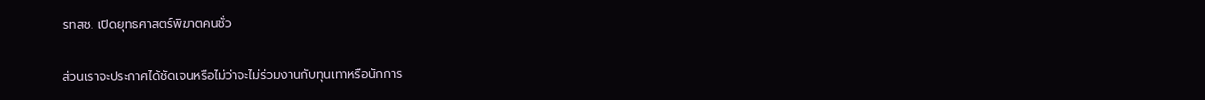รทสช. เปิดยุทธศาสตร์พิฆาตคนชั่ว

ส่วนเราจะประกาศได้ชัดเจนหรือไม่ว่าจะไม่ร่วมงานกับทุนเทาหรือนักการ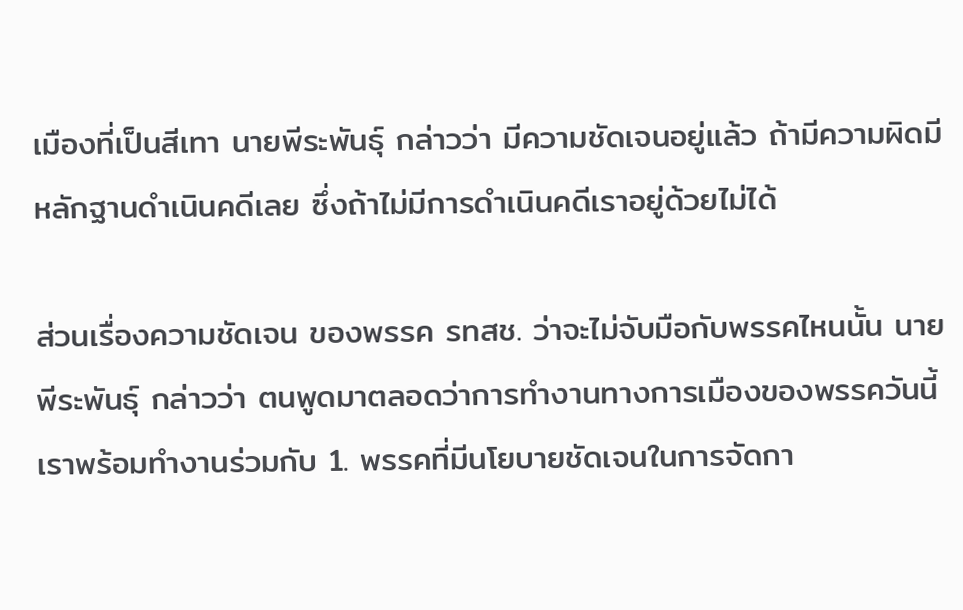เมืองที่เป็นสีเทา นายพีระพันธุ์ กล่าวว่า มีความชัดเจนอยู่แล้ว ถ้ามีความผิดมีหลักฐานดำเนินคดีเลย ซึ่งถ้าไม่มีการดำเนินคดีเราอยู่ด้วยไม่ได้

ส่วนเรื่องความชัดเจน ของพรรค รทสช. ว่าจะไม่จับมือกับพรรคไหนนั้น นายพีระพันธุ์ กล่าวว่า ตนพูดมาตลอดว่าการทำงานทางการเมืองของพรรควันนี้เราพร้อมทำงานร่วมกับ 1. พรรคที่มีนโยบายชัดเจนในการจัดกา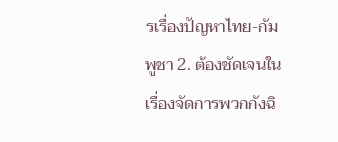รเรื่องปัญหาไทย-กัมพูชา 2. ต้องชัดเจนในเรื่องจัดการพวกกังฉิ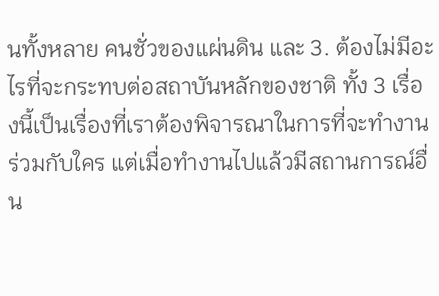นทั้งหลาย คนชั่วของแผ่นดิน และ 3. ต้องไม่มีอะไรที่จะกระทบต่อสถาบันหลักของชาติ ทั้ง 3 เรื่องนี้เป็นเรื่องที่เราต้องพิจารณาในการที่จะทำงานร่วมกับใคร แต่เมื่อทำงานไปแล้วมีสถานการณ์อื่น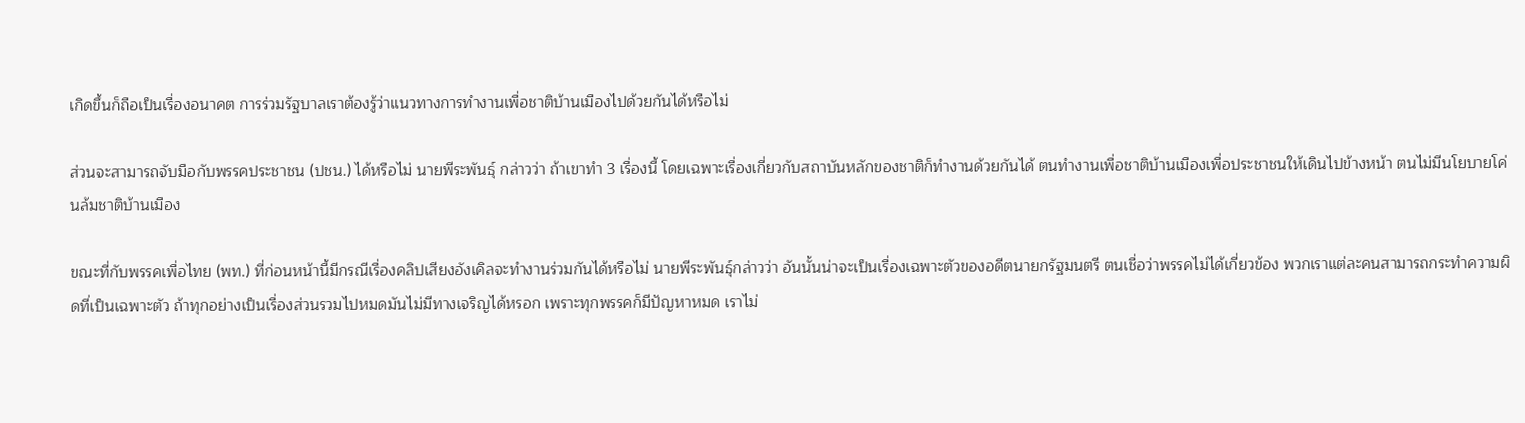เกิดขึ้นก็ถือเป็นเรื่องอนาคต การร่วมรัฐบาลเราต้องรู้ว่าแนวทางการทำงานเพื่อชาติบ้านเมืองไปด้วยกันได้หรือไม่

ส่วนจะสามารถจับมือกับพรรคประชาชน (ปชน.) ได้หรือไม่ นายพีระพันธุ์ กล่าวว่า ถ้าเขาทำ 3 เรื่องนี้ โดยเฉพาะเรื่องเกี่ยวกับสถาบันหลักของชาติก็ทำงานด้วยกันได้ ตนทำงานเพื่อชาติบ้านเมืองเพื่อประชาชนให้เดินไปข้างหน้า ตนไม่มีนโยบายโค่นล้มชาติบ้านเมือง

ขณะที่กับพรรคเพื่อไทย (พท.) ที่ก่อนหน้านี้มีกรณีเรื่องคลิปเสียงอังเคิลจะทำงานร่วมกันได้หรือไม่ นายพีระพันธุ์กล่าวว่า อันนั้นน่าจะเป็นเรื่องเฉพาะตัวของอดีตนายกรัฐมนตรี ตนเชื่อว่าพรรคไม่ได้เกี่ยวข้อง พวกเราแต่ละคนสามารถกระทำความผิดที่เป็นเฉพาะตัว ถ้าทุกอย่างเป็นเรื่องส่วนรวมไปหมดมันไม่มีทางเจริญได้หรอก เพราะทุกพรรคก็มีปัญหาหมด เราไม่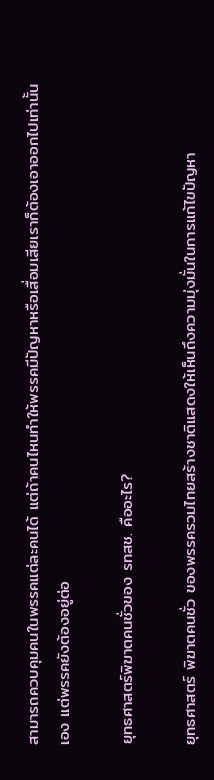สามารถควบคุมคนในพรรคแต่ละคนได้ แต่ถ้าคนไหนทำให้พรรคมีปัญหาหรือเสื่อมเสียเราก็ต้องเอาออกไปเท่านั้นเอง แต่พรรคยังต้องอยู่ต่อ

ยุทธศาสตร์พิฆาตคนชั่วของ รทสช. คืออะไร?

ยุทธศาสตร์ พิฆาตคนชั่ว ของพรรครวมไทยสร้างชาติแสดงให้เห็นถึงความมุ่งมั่นในการแก้ไขปัญหา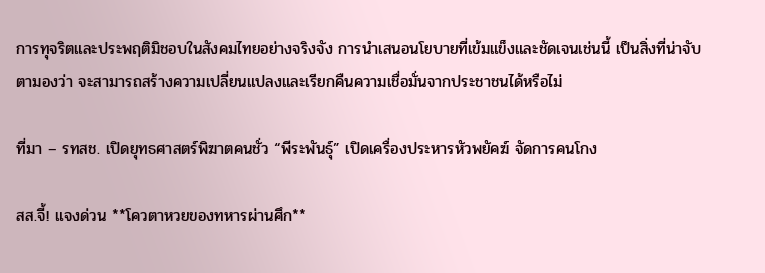การทุจริตและประพฤติมิชอบในสังคมไทยอย่างจริงจัง การนำเสนอนโยบายที่เข้มแข็งและชัดเจนเช่นนี้ เป็นสิ่งที่น่าจับตามองว่า จะสามารถสร้างความเปลี่ยนแปลงและเรียกคืนความเชื่อมั่นจากประชาชนได้หรือไม่

ที่มา – รทสช. เปิดยุทธศาสตร์พิฆาตคนชั่ว “พีระพันธุ์” เปิดเครื่องประหารหัวพยัคฆ์ จัดการคนโกง

สส.จี้! แจงด่วน **โควตาหวยของทหารผ่านศึก**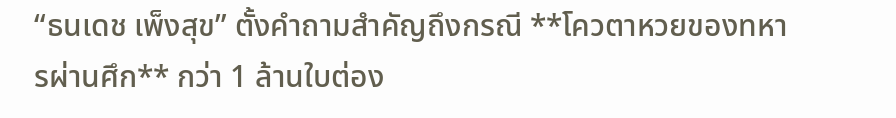“ธนเดช เพ็งสุข” ตั้งคำถามสำคัญถึงกรณี **โควตาหวยของทหารผ่านศึก** กว่า 1 ล้านใบต่อง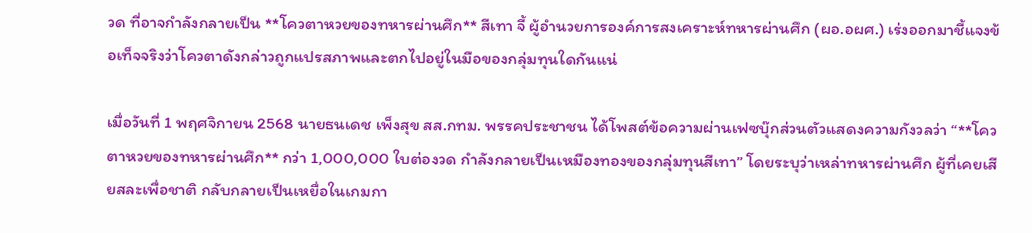วด ที่อาจกำลังกลายเป็น **โควตาหวยของทหารผ่านศึก** สีเทา จี้ ผู้อำนวยการองค์การสงเคราะห์ทหารผ่านศึก (ผอ.อผศ.) เร่งออกมาชี้แจงข้อเท็จจริงว่าโควตาดังกล่าวถูกแปรสภาพและตกไปอยู่ในมือของกลุ่มทุนใดกันแน่

เมื่อวันที่ 1 พฤศจิกายน 2568 นายธนเดช เพ็งสุข สส.กทม. พรรคประชาชน ได้โพสต์ข้อความผ่านเฟซบุ๊กส่วนตัวแสดงความกังวลว่า “**โควตาหวยของทหารผ่านศึก** กว่า 1,000,000 ใบต่องวด กำลังกลายเป็นเหมืองทองของกลุ่มทุนสีเทา” โดยระบุว่าเหล่าทหารผ่านศึก ผู้ที่เคยเสียสละเพื่อชาติ กลับกลายเป็นเหยื่อในเกมกา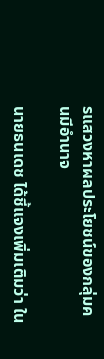รแสวงหาผลประโยชน์ของกลุ่มคนมีอำนาจ

นายธนเดช ได้ชี้แจงเพิ่มเติมว่า ใน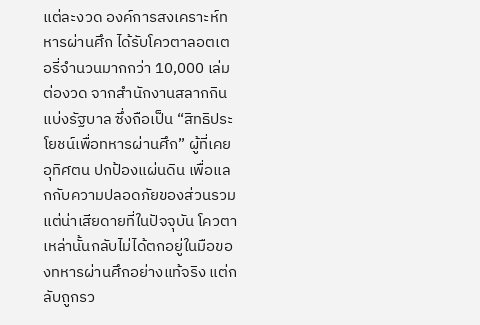แต่ละงวด องค์การสงเคราะห์ทหารผ่านศึก ได้รับโควตาลอตเตอรี่จำนวนมากกว่า 10,000 เล่มต่องวด จากสำนักงานสลากกินแบ่งรัฐบาล ซึ่งถือเป็น “สิทธิประโยชน์เพื่อทหารผ่านศึก” ผู้ที่เคยอุทิศตน ปกป้องแผ่นดิน เพื่อแลกกับความปลอดภัยของส่วนรวม แต่น่าเสียดายที่ในปัจจุบัน โควตาเหล่านั้นกลับไม่ได้ตกอยู่ในมือของทหารผ่านศึกอย่างแท้จริง แต่กลับถูกรว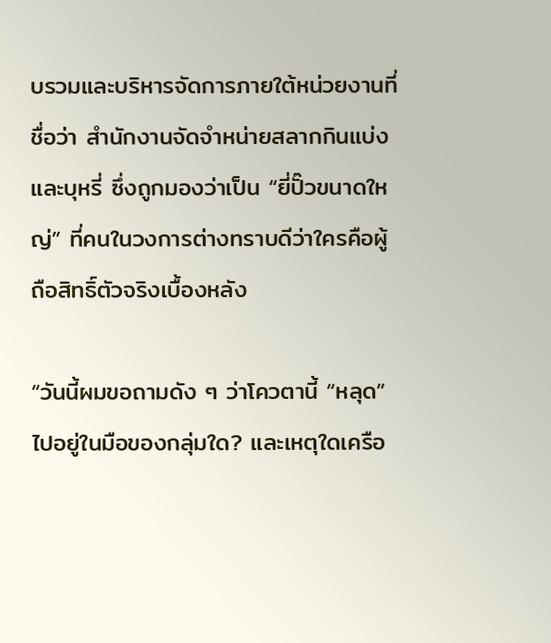บรวมและบริหารจัดการภายใต้หน่วยงานที่ชื่อว่า สำนักงานจัดจำหน่ายสลากกินแบ่งและบุหรี่ ซึ่งถูกมองว่าเป็น “ยี่ปั๊วขนาดใหญ่” ที่คนในวงการต่างทราบดีว่าใครคือผู้ถือสิทธิ์ตัวจริงเบื้องหลัง

“วันนี้ผมขอถามดัง ๆ ว่าโควตานี้ “หลุด” ไปอยู่ในมือของกลุ่มใด? และเหตุใดเครือ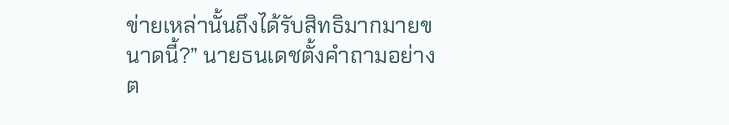ข่ายเหล่านั้นถึงได้รับสิทธิมากมายขนาดนี้?” นายธนเดชตั้งคำถามอย่างต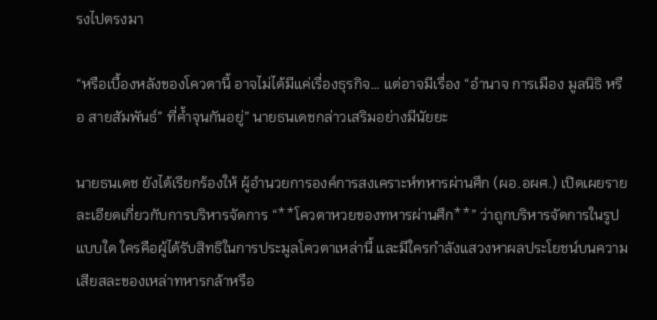รงไปตรงมา

“หรือเบื้องหลังของโควตานี้ อาจไม่ได้มีแค่เรื่องธุรกิจ… แต่อาจมีเรื่อง “อำนาจ การเมือง มูลนิธิ หรือ สายสัมพันธ์” ที่ค้ำจุนกันอยู่” นายธนเดชกล่าวเสริมอย่างมีนัยยะ

นายธนเดช ยังได้เรียกร้องให้ ผู้อำนวยการองค์การสงเคราะห์ทหารผ่านศึก (ผอ.อผศ.) เปิดเผยรายละเอียดเกี่ยวกับการบริหารจัดการ “**โควตาหวยของทหารผ่านศึก**” ว่าถูกบริหารจัดการในรูปแบบใด ใครคือผู้ได้รับสิทธิในการประมูลโควตาเหล่านี้ และมีใครกำลังแสวงหาผลประโยชน์บนความเสียสละของเหล่าทหารกล้าหรือ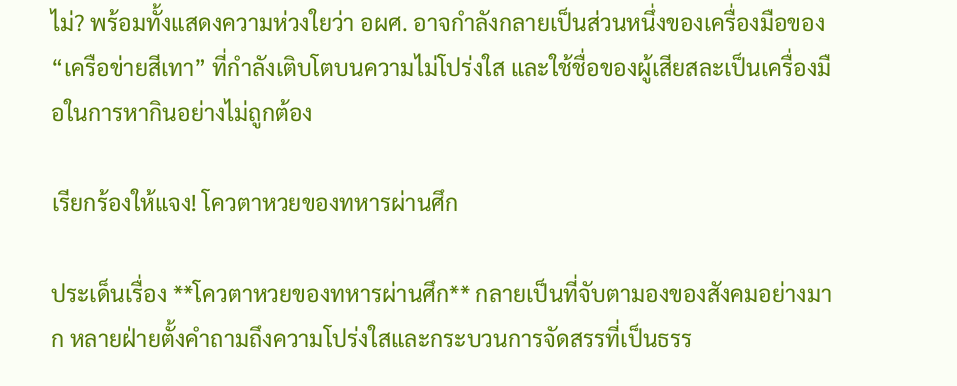ไม่? พร้อมทั้งแสดงความห่วงใยว่า อผศ. อาจกำลังกลายเป็นส่วนหนึ่งของเครื่องมือของ “เครือข่ายสีเทา” ที่กำลังเติบโตบนความไม่โปร่งใส และใช้ชื่อของผู้เสียสละเป็นเครื่องมือในการหากินอย่างไม่ถูกต้อง

เรียกร้องให้แจง! โควตาหวยของทหารผ่านศึก

ประเด็นเรื่อง **โควตาหวยของทหารผ่านศึก** กลายเป็นที่จับตามองของสังคมอย่างมาก หลายฝ่ายตั้งคำถามถึงความโปร่งใสและกระบวนการจัดสรรที่เป็นธรร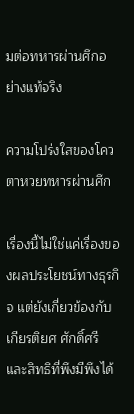มต่อทหารผ่านศึกอย่างแท้จริง

ความโปร่งใสของโควตาหวยทหารผ่านศึก

เรื่องนี้ไม่ใช่แค่เรื่องของผลประโยชน์ทางธุรกิจ แต่ยังเกี่ยวข้องกับเกียรติยศ ศักดิ์ศรี และสิทธิที่พึงมีพึงได้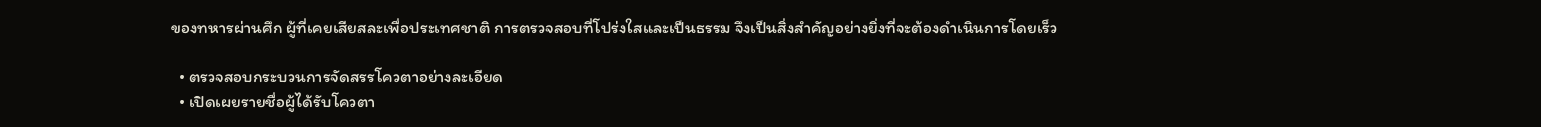ของทหารผ่านศึก ผู้ที่เคยเสียสละเพื่อประเทศชาติ การตรวจสอบที่โปร่งใสและเป็นธรรม จึงเป็นสิ่งสำคัญอย่างยิ่งที่จะต้องดำเนินการโดยเร็ว

  • ตรวจสอบกระบวนการจัดสรรโควตาอย่างละเอียด
  • เปิดเผยรายชื่อผู้ได้รับโควตา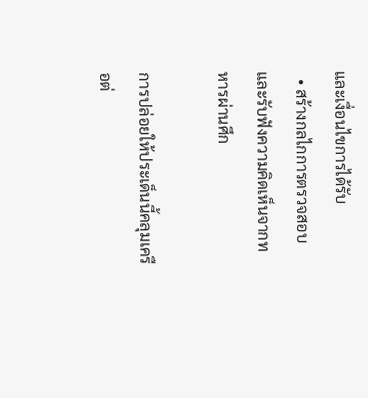และเงื่อนไขการได้รับ
  • สร้างกลไกการตรวจสอบและรับฟังความคิดเห็นจากทหารผ่านศึก

การปล่อยให้ประเด็นนี้คลุมเครือต่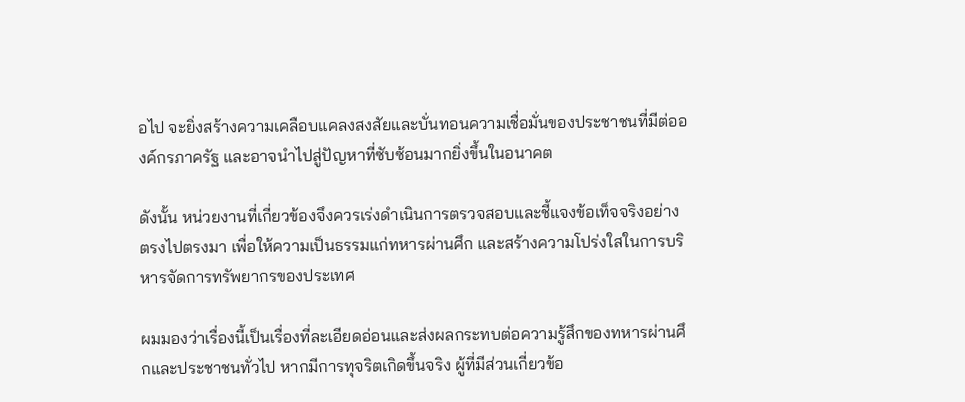อไป จะยิ่งสร้างความเคลือบแคลงสงสัยและบั่นทอนความเชื่อมั่นของประชาชนที่มีต่อองค์กรภาครัฐ และอาจนำไปสู่ปัญหาที่ซับซ้อนมากยิ่งขึ้นในอนาคต

ดังนั้น หน่วยงานที่เกี่ยวข้องจึงควรเร่งดำเนินการตรวจสอบและชี้แจงข้อเท็จจริงอย่างตรงไปตรงมา เพื่อให้ความเป็นธรรมแก่ทหารผ่านศึก และสร้างความโปร่งใสในการบริหารจัดการทรัพยากรของประเทศ

ผมมองว่าเรื่องนี้เป็นเรื่องที่ละเอียดอ่อนและส่งผลกระทบต่อความรู้สึกของทหารผ่านศึกและประชาชนทั่วไป หากมีการทุจริตเกิดขึ้นจริง ผู้ที่มีส่วนเกี่ยวข้อ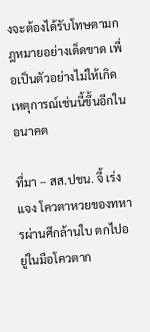งจะต้องได้รับโทษตามกฎหมายอย่างเด็ดขาด เพื่อเป็นตัวอย่างไม่ให้เกิดเหตุการณ์เช่นนี้ขึ้นอีกในอนาคต

ที่มา – สส.ปชน. จี้ เร่งแจง โควตาหวยของทหารผ่านศึกล้านใบ ตกไปอยู่ในมือโควตาก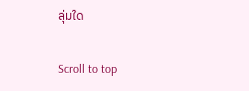ลุ่มใด

Scroll to top